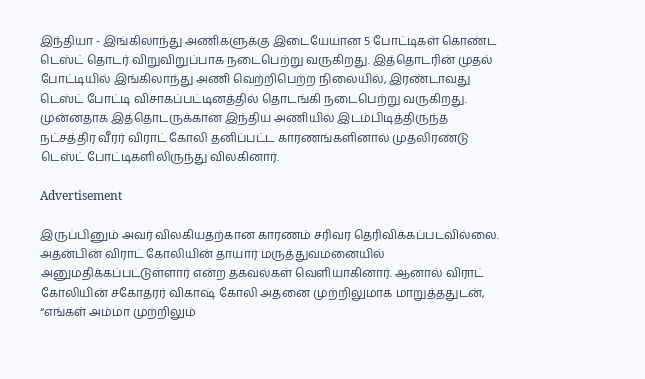இந்தியா - இங்கிலாந்து அணிகளுக்கு இடையேயான 5 போட்டிகள் கொண்ட டெஸ்ட் தொடர் விறுவிறுப்பாக நடைபெற்று வருகிறது. இத்தொடரின் முதல் போட்டியில் இங்கிலாந்து அணி வெற்றிபெற்ற நிலையில், இரண்டாவது டெஸ்ட் போட்டி விசாகப்பட்டினத்தில் தொடங்கி நடைபெற்று வருகிறது. முன்னதாக இத்தொடருக்கான இந்திய அணியில் இடம்பிடித்திருந்த நட்சத்திர வீரர் விராட் கோலி தனிப்பட்ட காரணங்களினால் முதலிரண்டு டெஸ்ட் போட்டிகளிலிருந்து விலகினார்.

Advertisement

இருப்பினும் அவர் விலகியதற்கான காரணம் சரிவர தெரிவிக்கப்படவில்லை. அதன்பின் விராட் கோலியின் தாயார் மருத்துவமனையில் அனுமதிக்கப்பட்டுள்ளார் என்ற தகவல்கள் வெளியாகினார். ஆனால் விராட் கோலியின் சகோதரர் விகாஷ் கோலி அதனை முற்றிலுமாக மாறுத்ததுடன், “எங்கள் அம்மா முற்றிலும்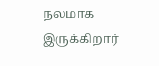நலமாக இருக்கிறார்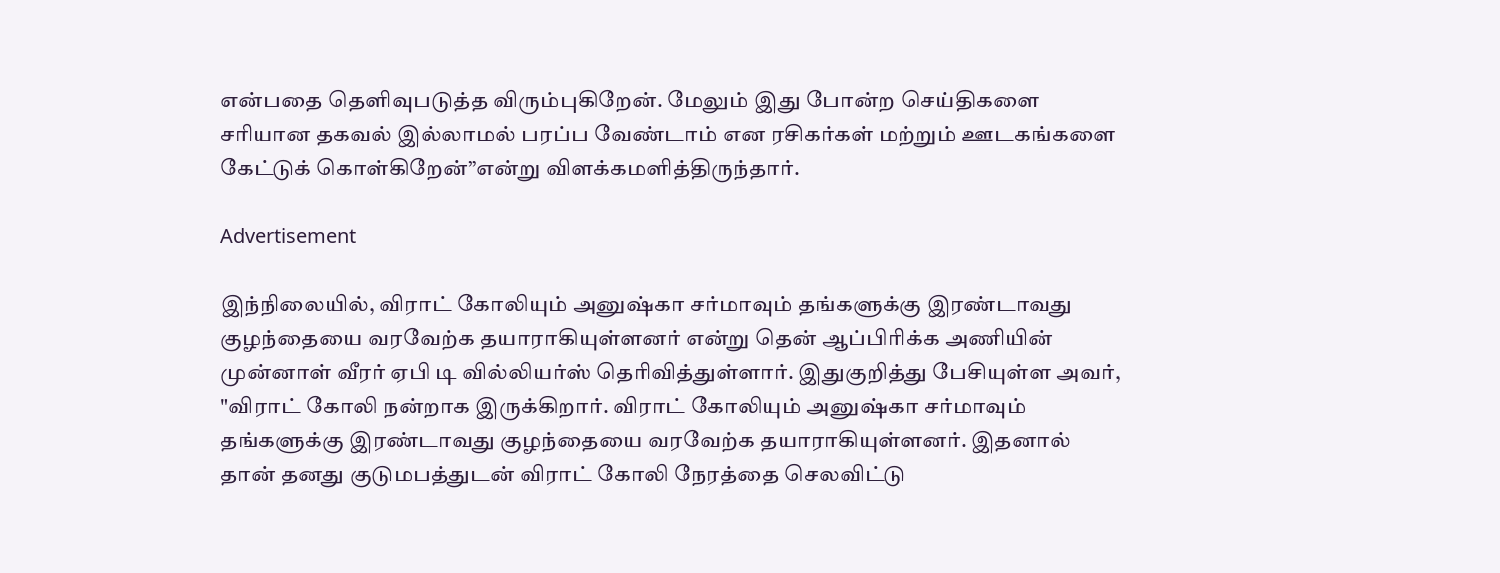என்பதை தெளிவுபடுத்த விரும்புகிறேன். மேலும் இது போன்ற செய்திகளை சரியான தகவல் இல்லாமல் பரப்ப வேண்டாம் என ரசிகர்கள் மற்றும் ஊடகங்களை கேட்டுக் கொள்கிறேன்”என்று விளக்கமளித்திருந்தார்.

Advertisement

இந்நிலையில், விராட் கோலியும் அனுஷ்கா சர்மாவும் தங்களுக்கு இரண்டாவது குழந்தையை வரவேற்க தயாராகியுள்ளனர் என்று தென் ஆப்பிரிக்க அணியின் முன்னாள் வீரர் ஏபி டி வில்லியர்ஸ் தெரிவித்துள்ளார். இதுகுறித்து பேசியுள்ள அவர், "விராட் கோலி நன்றாக இருக்கிறார். விராட் கோலியும் அனுஷ்கா சர்மாவும் தங்களுக்கு இரண்டாவது குழந்தையை வரவேற்க தயாராகியுள்ளனர். இதனால் தான் தனது குடுமபத்துடன் விராட் கோலி நேரத்தை செலவிட்டு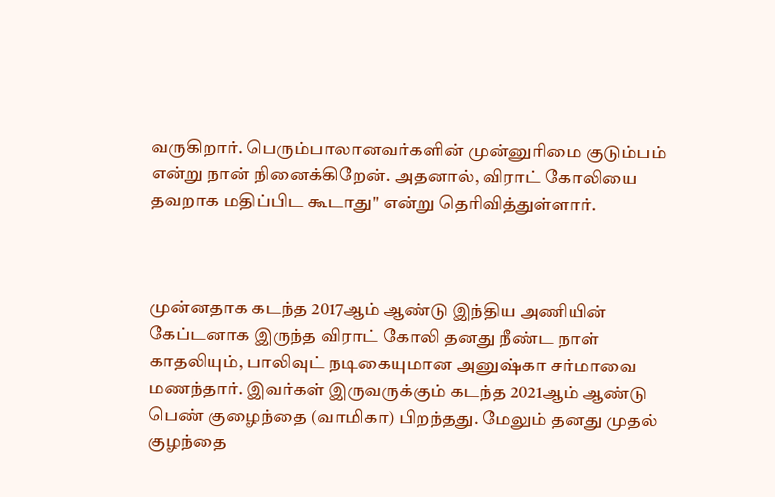வருகிறார். பெரும்பாலானவர்களின் முன்னுரிமை குடும்பம் என்று நான் நினைக்கிறேன். அதனால், விராட் கோலியை தவறாக மதிப்பிட கூடாது" என்று தெரிவித்துள்ளார்.



முன்னதாக கடந்த 2017ஆம் ஆண்டு இந்திய அணியின் கேப்டனாக இருந்த விராட் கோலி தனது நீண்ட நாள் காதலியும், பாலிவுட் நடிகையுமான அனுஷ்கா சர்மாவை மணந்தார். இவர்கள் இருவருக்கும் கடந்த 2021ஆம் ஆண்டு பெண் குழைந்தை (வாமிகா) பிறந்தது. மேலும் தனது முதல் குழந்தை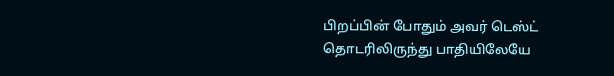பிறப்பின் போதும் அவர் டெஸ்ட் தொடரிலிருந்து பாதியிலேயே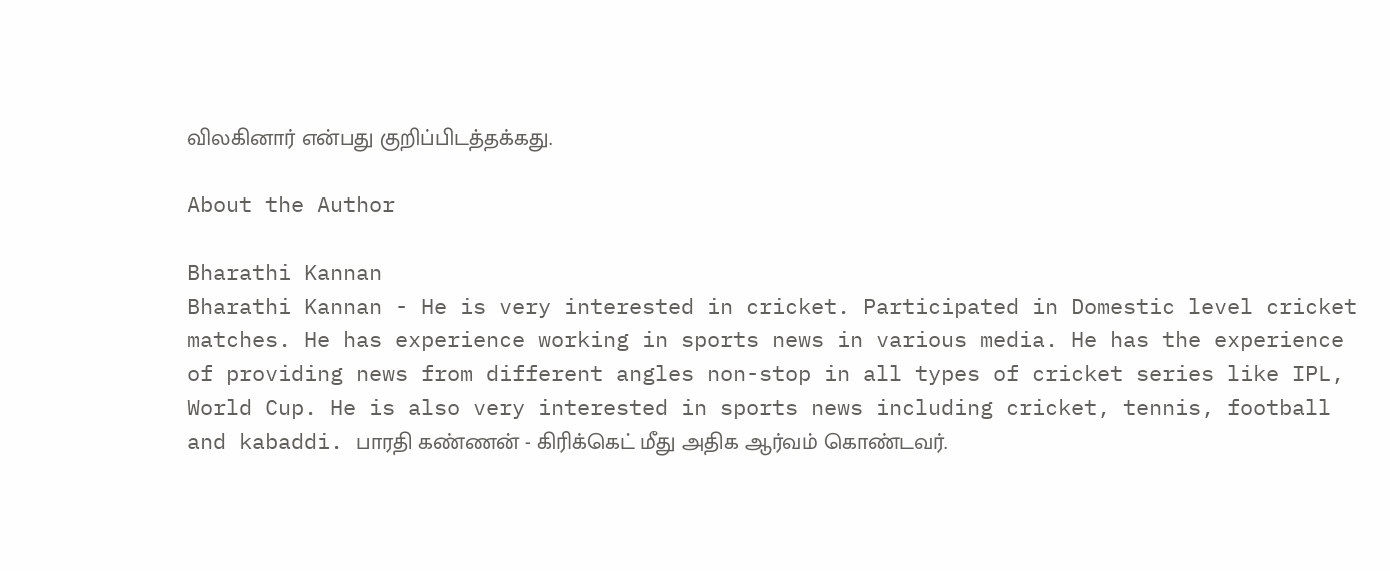விலகினார் என்பது குறிப்பிடத்தக்கது.

About the Author

Bharathi Kannan
Bharathi Kannan - He is very interested in cricket. Participated in Domestic level cricket matches. He has experience working in sports news in various media. He has the experience of providing news from different angles non-stop in all types of cricket series like IPL, World Cup. He is also very interested in sports news including cricket, tennis, football and kabaddi. பாரதி கண்ணன் - கிரிக்கெட் மீது அதிக ஆர்வம் கொண்டவர்.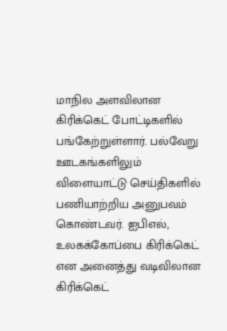மாநில அளவிலான கிரிக்கெட் போட்டிகளில் பங்கேற்றுள்ளார். பல்வேறு ஊடகங்களிலும் விளையாட்டு செய்திகளில் பணியாற்றிய அனுபவம் கொண்டவர். ஐபிஎல், உலகக்கோப்பை கிரிக்கெட் என அனைத்து வடிவிலான கிரிக்கெட்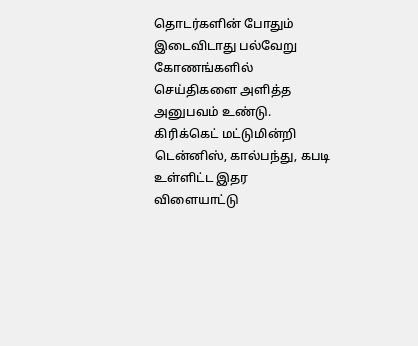தொடர்களின் போதும் இடைவிடாது பல்வேறு கோணங்களில் செய்திகளை அளித்த அனுபவம் உண்டு. கிரிக்கெட் மட்டுமின்றி டென்னிஸ், கால்பந்து, கபடி உள்ளிட்ட இதர விளையாட்டு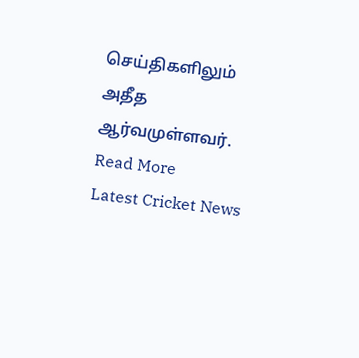செய்திகளிலும் அதீத ஆர்வமுள்ளவர். Read More
Latest Cricket News